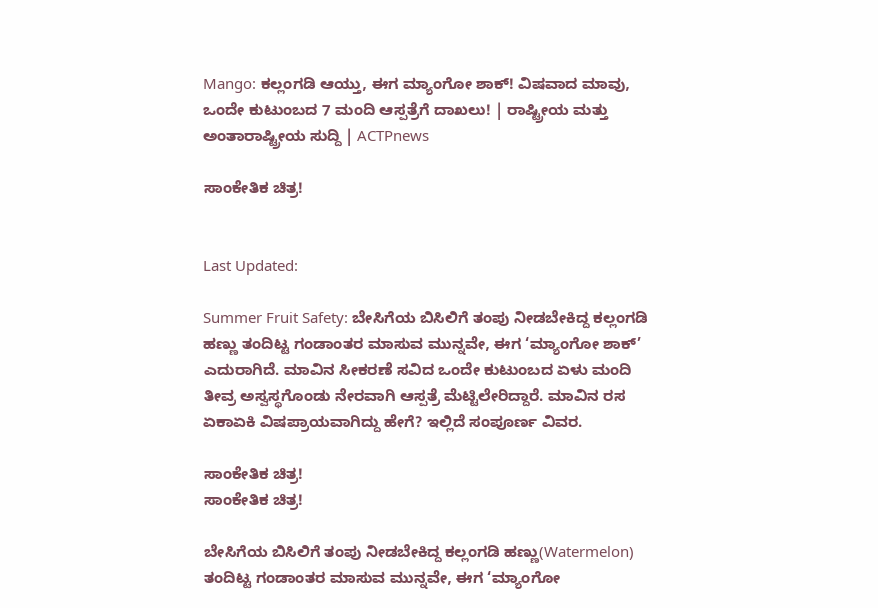Mango: ಕಲ್ಲಂಗಡಿ ಆಯ್ತು, ಈಗ ಮ್ಯಾಂಗೋ ಶಾಕ್! ವಿಷವಾದ ಮಾವು, ಒಂದೇ ಕುಟುಂಬದ 7 ಮಂದಿ ಆಸ್ಪತ್ರೆಗೆ ದಾಖಲು! | ರಾಷ್ಟ್ರೀಯ ಮತ್ತು ಅಂತಾರಾಷ್ಟ್ರೀಯ ಸುದ್ದಿ | ACTPnews

ಸಾಂಕೇತಿಕ ಚಿತ್ರ!


Last Updated:

Summer Fruit Safety: ಬೇಸಿಗೆಯ ಬಿಸಿಲಿಗೆ ತಂಪು ನೀಡಬೇಕಿದ್ದ ಕಲ್ಲಂಗಡಿ ಹಣ್ಣು ತಂದಿಟ್ಟ ಗಂಡಾಂತರ ಮಾಸುವ ಮುನ್ನವೇ, ಈಗ ‘ಮ್ಯಾಂಗೋ ಶಾಕ್’ ಎದುರಾಗಿದೆ. ಮಾವಿನ ಸೀಕರಣೆ ಸವಿದ ಒಂದೇ ಕುಟುಂಬದ ಏಳು ಮಂದಿ ತೀವ್ರ ಅಸ್ವಸ್ಥಗೊಂಡು ನೇರವಾಗಿ ಆಸ್ಪತ್ರೆ ಮೆಟ್ಟಿಲೇರಿದ್ದಾರೆ. ಮಾವಿನ ರಸ ಏಕಾಏಕಿ ವಿಷಪ್ರಾಯವಾಗಿದ್ದು ಹೇಗೆ? ಇಲ್ಲಿದೆ ಸಂಪೂರ್ಣ ವಿವರ.

ಸಾಂಕೇತಿಕ ಚಿತ್ರ!
ಸಾಂಕೇತಿಕ ಚಿತ್ರ!

ಬೇಸಿಗೆಯ ಬಿಸಿಲಿಗೆ ತಂಪು ನೀಡಬೇಕಿದ್ದ ಕಲ್ಲಂಗಡಿ ಹಣ್ಣು(Watermelon) ತಂದಿಟ್ಟ ಗಂಡಾಂತರ ಮಾಸುವ ಮುನ್ನವೇ, ಈಗ ‘ಮ್ಯಾಂಗೋ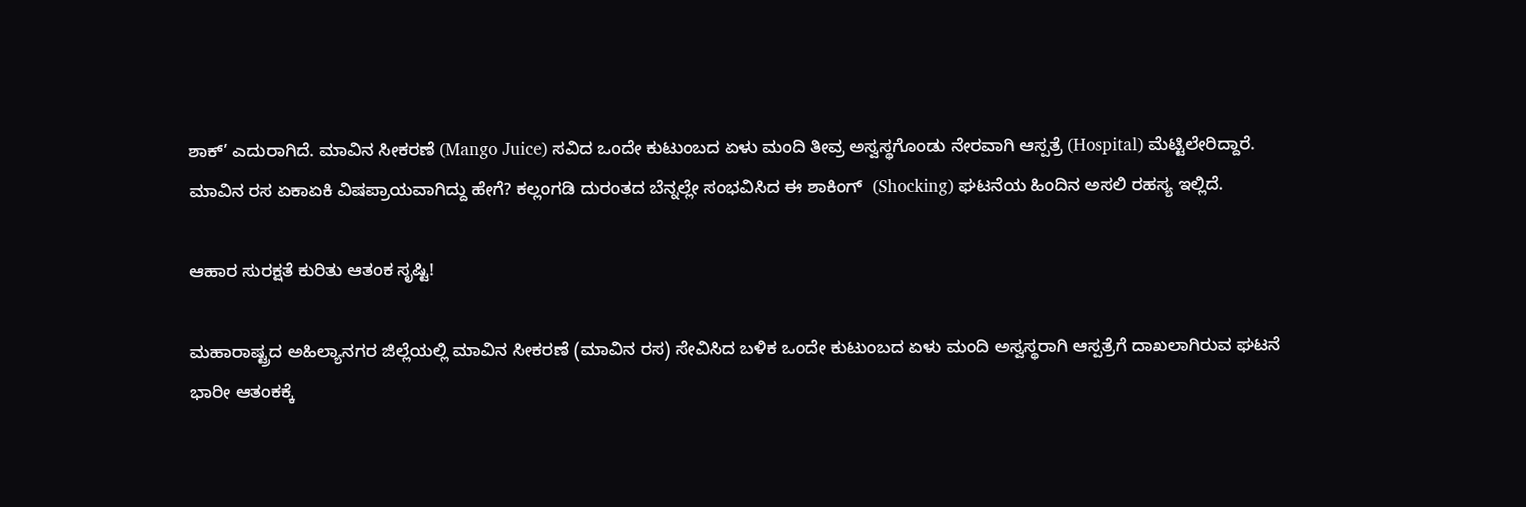ಶಾಕ್’ ಎದುರಾಗಿದೆ. ಮಾವಿನ ಸೀಕರಣೆ (Mango Juice) ಸವಿದ ಒಂದೇ ಕುಟುಂಬದ ಏಳು ಮಂದಿ ತೀವ್ರ ಅಸ್ವಸ್ಥಗೊಂಡು ನೇರವಾಗಿ ಆಸ್ಪತ್ರೆ (Hospital) ಮೆಟ್ಟಿಲೇರಿದ್ದಾರೆ. ಮಾವಿನ ರಸ ಏಕಾಏಕಿ ವಿಷಪ್ರಾಯವಾಗಿದ್ದು ಹೇಗೆ? ಕಲ್ಲಂಗಡಿ ದುರಂತದ ಬೆನ್ನಲ್ಲೇ ಸಂಭವಿಸಿದ ಈ ಶಾಕಿಂಗ್  (Shocking) ಘಟನೆಯ ಹಿಂದಿನ ಅಸಲಿ ರಹಸ್ಯ ಇಲ್ಲಿದೆ.

ಆಹಾರ ಸುರಕ್ಷತೆ ಕುರಿತು ಆತಂಕ ಸೃಷ್ಟಿ!

ಮಹಾರಾಷ್ಟ್ರದ ಅಹಿಲ್ಯಾನಗರ ಜಿಲ್ಲೆಯಲ್ಲಿ ಮಾವಿನ ಸೀಕರಣೆ (ಮಾವಿನ ರಸ) ಸೇವಿಸಿದ ಬಳಿಕ ಒಂದೇ ಕುಟುಂಬದ ಏಳು ಮಂದಿ ಅಸ್ವಸ್ಥರಾಗಿ ಆಸ್ಪತ್ರೆಗೆ ದಾಖಲಾಗಿರುವ ಘಟನೆ ಭಾರೀ ಆತಂಕಕ್ಕೆ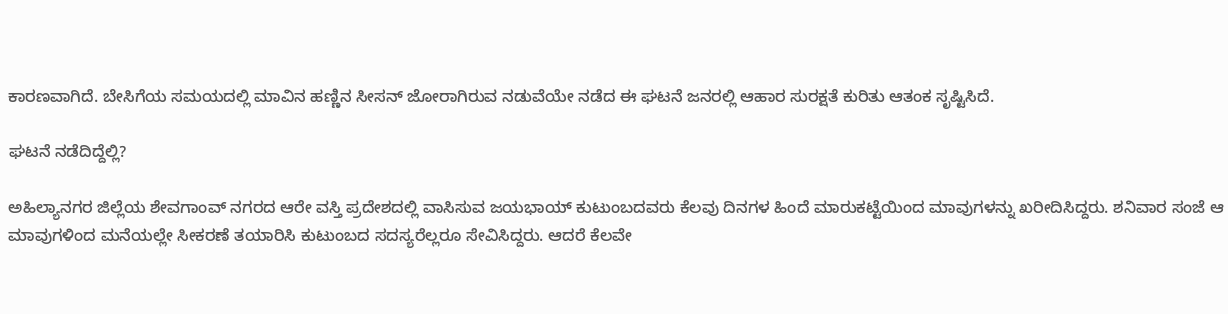ಕಾರಣವಾಗಿದೆ. ಬೇಸಿಗೆಯ ಸಮಯದಲ್ಲಿ ಮಾವಿನ ಹಣ್ಣಿನ ಸೀಸನ್ ಜೋರಾಗಿರುವ ನಡುವೆಯೇ ನಡೆದ ಈ ಘಟನೆ ಜನರಲ್ಲಿ ಆಹಾರ ಸುರಕ್ಷತೆ ಕುರಿತು ಆತಂಕ ಸೃಷ್ಟಿಸಿದೆ.

ಘಟನೆ ನಡೆದಿದ್ದೆಲ್ಲಿ?

ಅಹಿಲ್ಯಾನಗರ ಜಿಲ್ಲೆಯ ಶೇವಗಾಂವ್ ನಗರದ ಆರೇ ವಸ್ತಿ ಪ್ರದೇಶದಲ್ಲಿ ವಾಸಿಸುವ ಜಯಭಾಯ್ ಕುಟುಂಬದವರು ಕೆಲವು ದಿನಗಳ ಹಿಂದೆ ಮಾರುಕಟ್ಟೆಯಿಂದ ಮಾವುಗಳನ್ನು ಖರೀದಿಸಿದ್ದರು. ಶನಿವಾರ ಸಂಜೆ ಆ ಮಾವುಗಳಿಂದ ಮನೆಯಲ್ಲೇ ಸೀಕರಣೆ ತಯಾರಿಸಿ ಕುಟುಂಬದ ಸದಸ್ಯರೆಲ್ಲರೂ ಸೇವಿಸಿದ್ದರು. ಆದರೆ ಕೆಲವೇ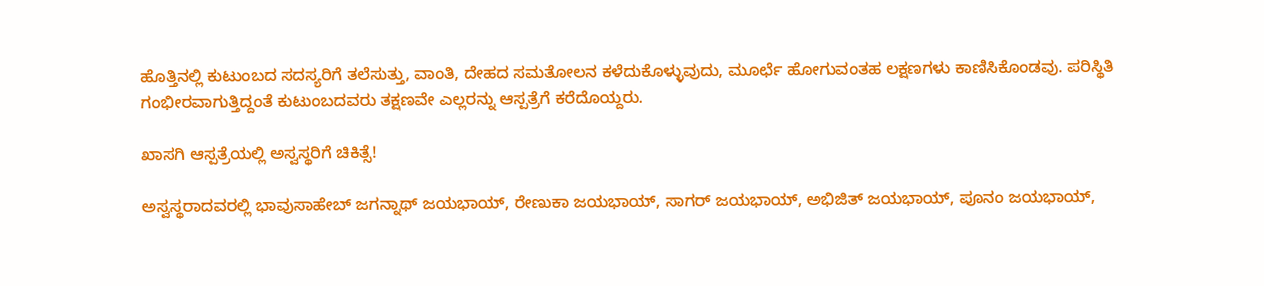ಹೊತ್ತಿನಲ್ಲಿ ಕುಟುಂಬದ ಸದಸ್ಯರಿಗೆ ತಲೆಸುತ್ತು, ವಾಂತಿ, ದೇಹದ ಸಮತೋಲನ ಕಳೆದುಕೊಳ್ಳುವುದು, ಮೂರ್ಛೆ ಹೋಗುವಂತಹ ಲಕ್ಷಣಗಳು ಕಾಣಿಸಿಕೊಂಡವು. ಪರಿಸ್ಥಿತಿ ಗಂಭೀರವಾಗುತ್ತಿದ್ದಂತೆ ಕುಟುಂಬದವರು ತಕ್ಷಣವೇ ಎಲ್ಲರನ್ನು ಆಸ್ಪತ್ರೆಗೆ ಕರೆದೊಯ್ದರು.

ಖಾಸಗಿ ಆಸ್ಪತ್ರೆಯಲ್ಲಿ ಅಸ್ವಸ್ಥರಿಗೆ ಚಿಕಿತ್ಸೆ!

ಅಸ್ವಸ್ಥರಾದವರಲ್ಲಿ ಭಾವುಸಾಹೇಬ್ ಜಗನ್ನಾಥ್ ಜಯಭಾಯ್, ರೇಣುಕಾ ಜಯಭಾಯ್, ಸಾಗರ್ ಜಯಭಾಯ್, ಅಭಿಜಿತ್ ಜಯಭಾಯ್, ಪೂನಂ ಜಯಭಾಯ್,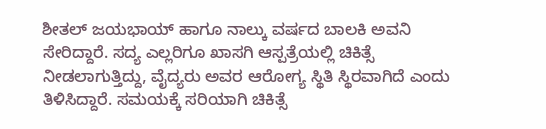ಶೀತಲ್ ಜಯಭಾಯ್ ಹಾಗೂ ನಾಲ್ಕು ವರ್ಷದ ಬಾಲಕಿ ಅವನಿ ಸೇರಿದ್ದಾರೆ. ಸದ್ಯ ಎಲ್ಲರಿಗೂ ಖಾಸಗಿ ಆಸ್ಪತ್ರೆಯಲ್ಲಿ ಚಿಕಿತ್ಸೆ ನೀಡಲಾಗುತ್ತಿದ್ದು, ವೈದ್ಯರು ಅವರ ಆರೋಗ್ಯ ಸ್ಥಿತಿ ಸ್ಥಿರವಾಗಿದೆ ಎಂದು ತಿಳಿಸಿದ್ದಾರೆ. ಸಮಯಕ್ಕೆ ಸರಿಯಾಗಿ ಚಿಕಿತ್ಸೆ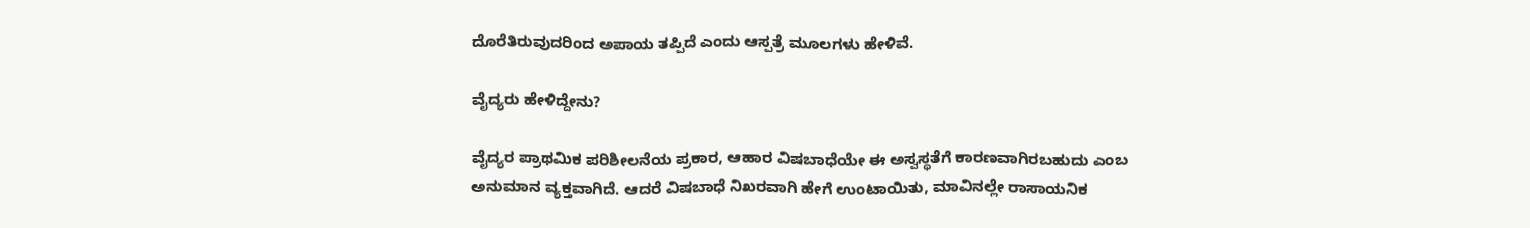ದೊರೆತಿರುವುದರಿಂದ ಅಪಾಯ ತಪ್ಪಿದೆ ಎಂದು ಆಸ್ಪತ್ರೆ ಮೂಲಗಳು ಹೇಳಿವೆ.

ವೈದ್ಯರು ಹೇಳಿದ್ದೇನು?

ವೈದ್ಯರ ಪ್ರಾಥಮಿಕ ಪರಿಶೀಲನೆಯ ಪ್ರಕಾರ, ಆಹಾರ ವಿಷಬಾಧೆಯೇ ಈ ಅಸ್ವಸ್ಥತೆಗೆ ಕಾರಣವಾಗಿರಬಹುದು ಎಂಬ ಅನುಮಾನ ವ್ಯಕ್ತವಾಗಿದೆ. ಆದರೆ ವಿಷಬಾಧೆ ನಿಖರವಾಗಿ ಹೇಗೆ ಉಂಟಾಯಿತು, ಮಾವಿನಲ್ಲೇ ರಾಸಾಯನಿಕ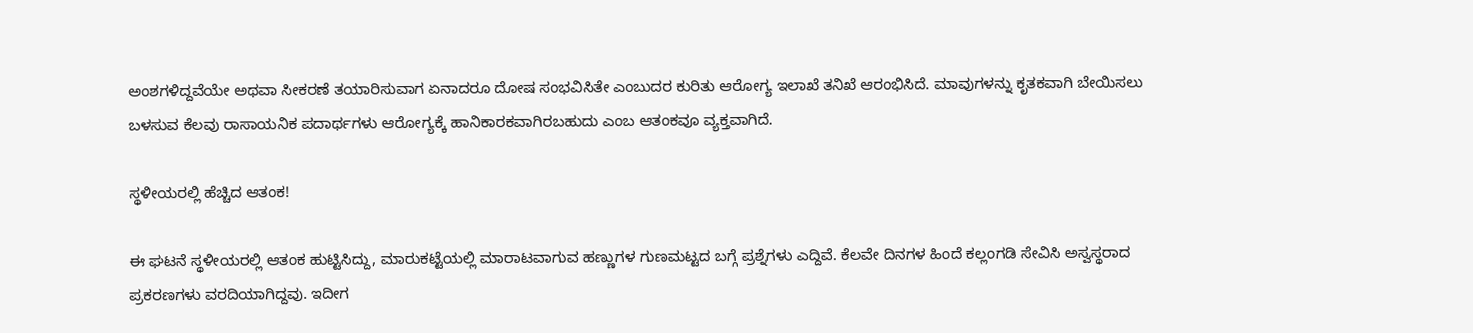ಅಂಶಗಳಿದ್ದವೆಯೇ ಅಥವಾ ಸೀಕರಣೆ ತಯಾರಿಸುವಾಗ ಏನಾದರೂ ದೋಷ ಸಂಭವಿಸಿತೇ ಎಂಬುದರ ಕುರಿತು ಆರೋಗ್ಯ ಇಲಾಖೆ ತನಿಖೆ ಆರಂಭಿಸಿದೆ. ಮಾವುಗಳನ್ನು ಕೃತಕವಾಗಿ ಬೇಯಿಸಲು ಬಳಸುವ ಕೆಲವು ರಾಸಾಯನಿಕ ಪದಾರ್ಥಗಳು ಆರೋಗ್ಯಕ್ಕೆ ಹಾನಿಕಾರಕವಾಗಿರಬಹುದು ಎಂಬ ಆತಂಕವೂ ವ್ಯಕ್ತವಾಗಿದೆ.

ಸ್ಥಳೀಯರಲ್ಲಿ ಹೆಚ್ಚಿದ ಆತಂಕ!

ಈ ಘಟನೆ ಸ್ಥಳೀಯರಲ್ಲಿ ಆತಂಕ ಹುಟ್ಟಿಸಿದ್ದು, ಮಾರುಕಟ್ಟೆಯಲ್ಲಿ ಮಾರಾಟವಾಗುವ ಹಣ್ಣುಗಳ ಗುಣಮಟ್ಟದ ಬಗ್ಗೆ ಪ್ರಶ್ನೆಗಳು ಎದ್ದಿವೆ. ಕೆಲವೇ ದಿನಗಳ ಹಿಂದೆ ಕಲ್ಲಂಗಡಿ ಸೇವಿಸಿ ಅಸ್ವಸ್ಥರಾದ ಪ್ರಕರಣಗಳು ವರದಿಯಾಗಿದ್ದವು. ಇದೀಗ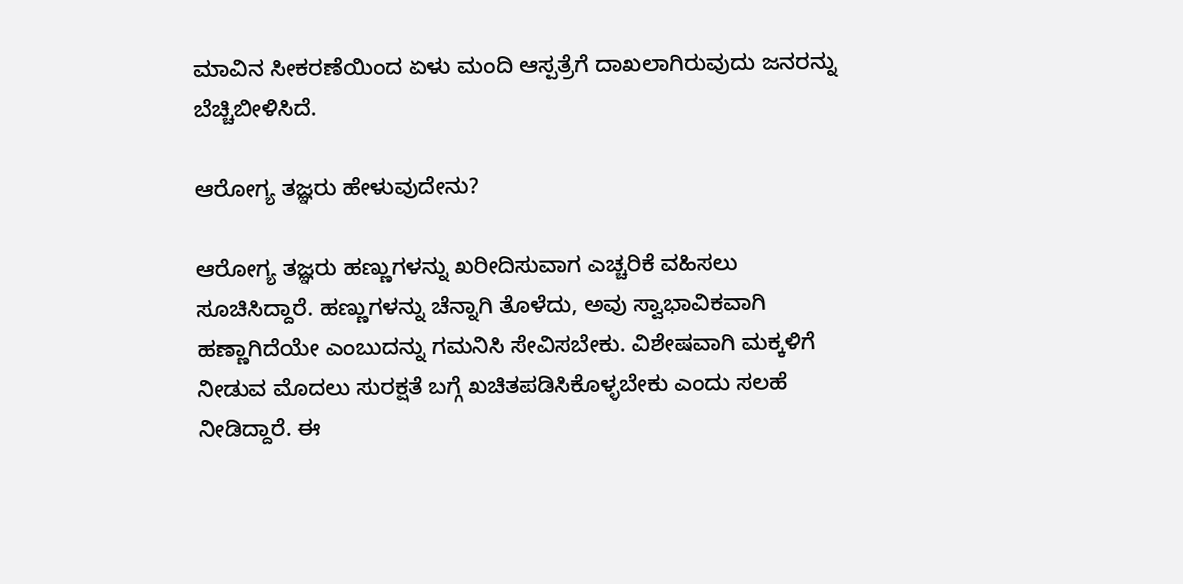ಮಾವಿನ ಸೀಕರಣೆಯಿಂದ ಏಳು ಮಂದಿ ಆಸ್ಪತ್ರೆಗೆ ದಾಖಲಾಗಿರುವುದು ಜನರನ್ನು ಬೆಚ್ಚಿಬೀಳಿಸಿದೆ.

ಆರೋಗ್ಯ ತಜ್ಞರು ಹೇಳುವುದೇನು?

ಆರೋಗ್ಯ ತಜ್ಞರು ಹಣ್ಣುಗಳನ್ನು ಖರೀದಿಸುವಾಗ ಎಚ್ಚರಿಕೆ ವಹಿಸಲು ಸೂಚಿಸಿದ್ದಾರೆ. ಹಣ್ಣುಗಳನ್ನು ಚೆನ್ನಾಗಿ ತೊಳೆದು, ಅವು ಸ್ವಾಭಾವಿಕವಾಗಿ ಹಣ್ಣಾಗಿದೆಯೇ ಎಂಬುದನ್ನು ಗಮನಿಸಿ ಸೇವಿಸಬೇಕು. ವಿಶೇಷವಾಗಿ ಮಕ್ಕಳಿಗೆ ನೀಡುವ ಮೊದಲು ಸುರಕ್ಷತೆ ಬಗ್ಗೆ ಖಚಿತಪಡಿಸಿಕೊಳ್ಳಬೇಕು ಎಂದು ಸಲಹೆ ನೀಡಿದ್ದಾರೆ. ಈ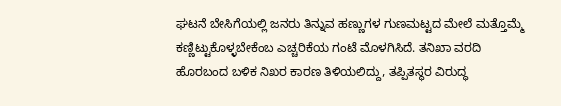ಘಟನೆ ಬೇಸಿಗೆಯಲ್ಲಿ ಜನರು ತಿನ್ನುವ ಹಣ್ಣುಗಳ ಗುಣಮಟ್ಟದ ಮೇಲೆ ಮತ್ತೊಮ್ಮೆ ಕಣ್ಣಿಟ್ಟುಕೊಳ್ಳಬೇಕೆಂಬ ಎಚ್ಚರಿಕೆಯ ಗಂಟೆ ಮೊಳಗಿಸಿದೆ. ತನಿಖಾ ವರದಿ ಹೊರಬಂದ ಬಳಿಕ ನಿಖರ ಕಾರಣ ತಿಳಿಯಲಿದ್ದು, ತಪ್ಪಿತಸ್ಥರ ವಿರುದ್ಧ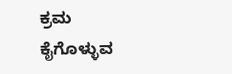ಕ್ರಮ ಕೈಗೊಳ್ಳುವ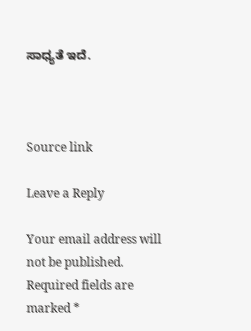ಸಾಧ್ಯತೆ ಇದೆ.



Source link

Leave a Reply

Your email address will not be published. Required fields are marked *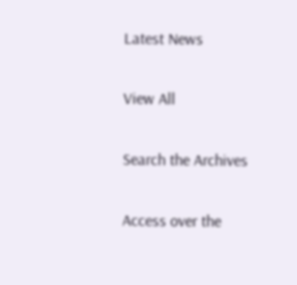Latest News

View All

Search the Archives

Access over the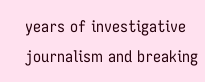years of investigative journalism and breaking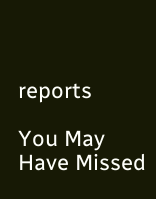reports

You May Have Missed